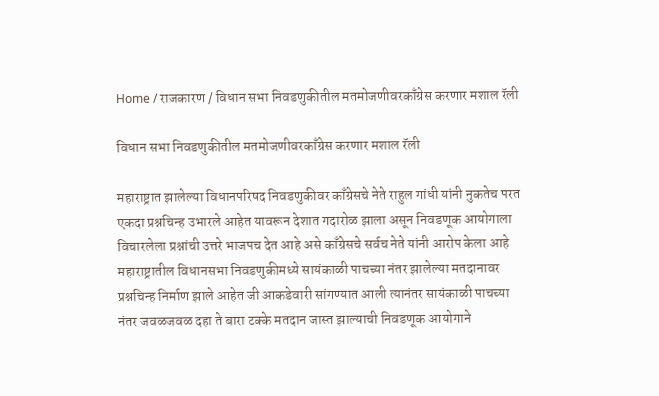Home / राजकारण / विधान सभा निवडणुकीतील मतमोजणीवरकाँग्रेस करणार मशाल रॅली

विधान सभा निवडणुकीतील मतमोजणीवरकाँग्रेस करणार मशाल रॅली

महाराष्ट्रात झालेल्या विधानपरिषद निवडणुकीवर काँग्रेसचे नेते राहुल गांधी यांनी नुकतेच परत एकदा प्रश्नचिन्ह उभारले आहेत यावरून देशात गदारोळ झाला असून निवडणूक आयोगाला विचारलेला प्रश्नांची उत्तरे भाजपच देत आहे असे काँग्रेसचे सर्वच नेते यांनी आरोप केला आहे
महाराष्ट्रातील विधानसभा निवडणुकीमध्ये सायंकाळी पाचच्या नंतर झालेल्या मतदानावर प्रश्नचिन्ह निर्माण झाले आहेत जी आकडेवारी सांगण्यात आली त्यानंतर सायंकाळी पाचच्या नंतर जवळजवळ दहा ते बारा टक्के मतदान जास्त झाल्याची निवडणूक आयोगाने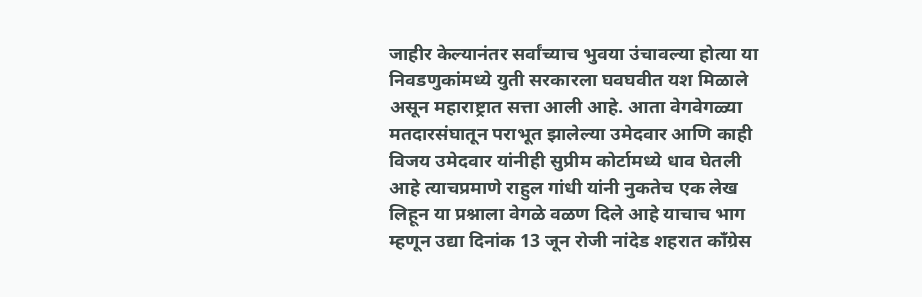जाहीर केल्यानंतर सर्वांच्याच भुवया उंचावल्या होत्या या निवडणुकांमध्ये युती सरकारला घवघवीत यश मिळाले असून महाराष्ट्रात सत्ता आली आहे. आता वेगवेगळ्या मतदारसंघातून पराभूत झालेल्या उमेदवार आणि काही विजय उमेदवार यांनीही सुप्रीम कोर्टामध्ये धाव घेतली आहे त्याचप्रमाणे राहुल गांधी यांनी नुकतेच एक लेख लिहून या प्रश्नाला वेगळे वळण दिले आहे याचाच भाग म्हणून उद्या दिनांक 13 जून रोजी नांदेड शहरात काँग्रेस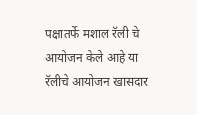पक्षातर्फे मशाल रॅली चे आयोजन केले आहे या रॅलीचे आयोजन खासदार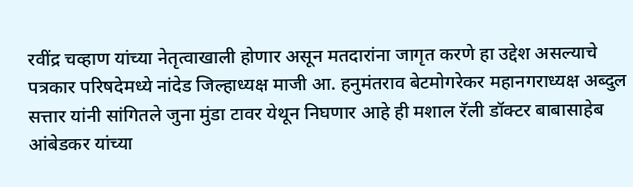रवींद्र चव्हाण यांच्या नेतृत्वाखाली होणार असून मतदारांना जागृत करणे हा उद्देश असल्याचे पत्रकार परिषदेमध्ये नांदेड जिल्हाध्यक्ष माजी आ. हनुमंतराव बेटमोगरेकर महानगराध्यक्ष अब्दुल सत्तार यांनी सांगितले जुना मुंडा टावर येथून निघणार आहे ही मशाल रॅली डॉक्टर बाबासाहेब आंबेडकर यांच्या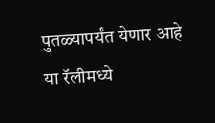पुतळ्यापर्यंत येणार आहे या रॅलीमध्ये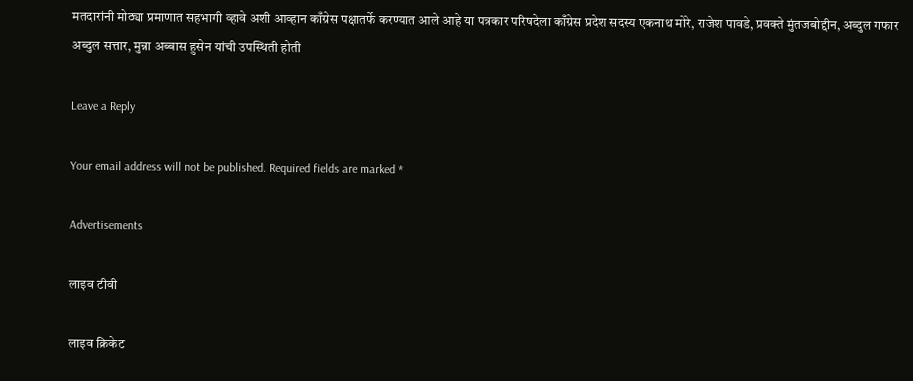मतदारांनी मोठ्या प्रमाणात सहभागी व्हावे अशी आव्हान काँग्रेस पक्षातर्फे करण्यात आले आहे या पत्रकार परिषदेला काँग्रेस प्रदेश सदस्य एकनाथ मोरे, राजेश पावडे, प्रवक्ते मुंतजबोद्दीन, अब्दुल गफार अब्दुल सत्तार, मुन्ना अब्बास हुसेन यांची उपस्थिती होती

Leave a Reply

Your email address will not be published. Required fields are marked *

Advertisements

लाइव टीवी

लाइव क्रिकेट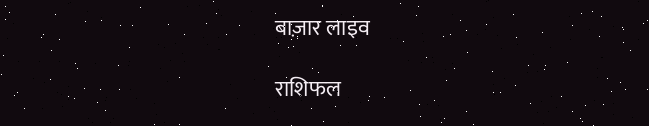बाज़ार लाइव

राशिफल